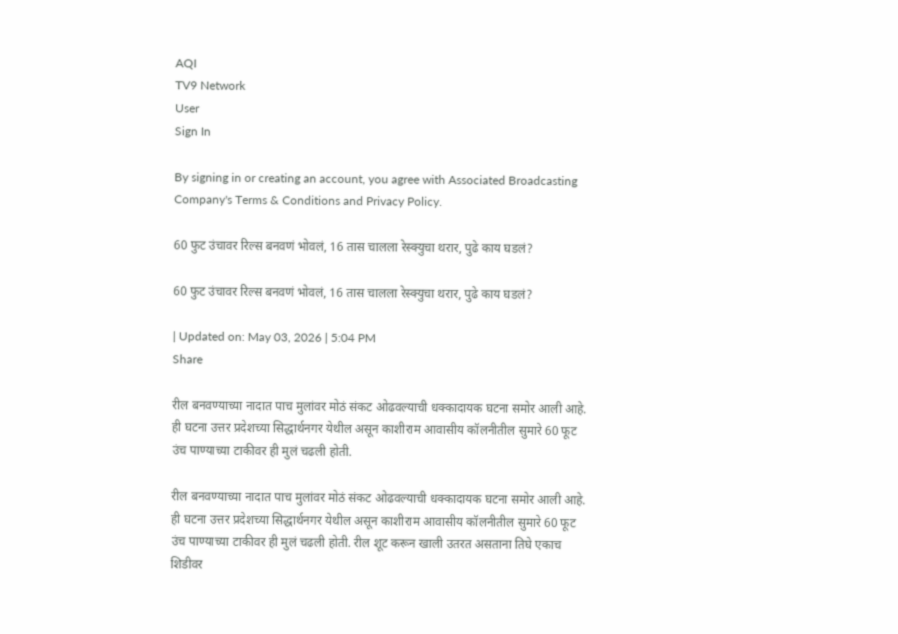AQI
TV9 Network
User
Sign In

By signing in or creating an account, you agree with Associated Broadcasting Company's Terms & Conditions and Privacy Policy.

60 फुट उंचावर रिल्स बनवणं भोवलं, 16 तास चालला रेस्क्युचा थरार, पुढे काय घडलं?

60 फुट उंचावर रिल्स बनवणं भोवलं, 16 तास चालला रेस्क्युचा थरार, पुढे काय घडलं?

| Updated on: May 03, 2026 | 5:04 PM
Share

रील बनवण्याच्या नादात पाच मुलांवर मोठं संकट ओढवल्याची धक्कादायक घटना समोर आली आहे. ही घटना उत्तर प्रदेशच्या सिद्धार्थनगर येथील असून काशीराम आवासीय कॉलनीतील सुमारे 60 फूट उंच पाण्याच्या टाकीवर ही मुलं चढली होती.

रील बनवण्याच्या नादात पाच मुलांवर मोठं संकट ओढवल्याची धक्कादायक घटना समोर आली आहे. ही घटना उत्तर प्रदेशच्या सिद्धार्थनगर येथील असून काशीराम आवासीय कॉलनीतील सुमारे 60 फूट उंच पाण्याच्या टाकीवर ही मुलं चढली होती. रील शूट करून खाली उतरत असताना तिघे एकाच शिडीवर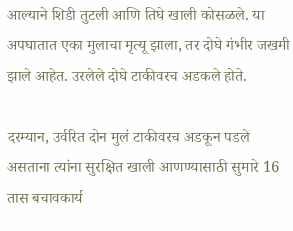आल्याने शिडी तुटली आणि तिघे खाली कोसळले. या अपघातात एका मुलाचा मृत्यू झाला, तर दोघे गंभीर जखमी झाले आहेत. उरलेले दोघे टाकीवरच अडकले होते.

दरम्यान, उर्वरित दोन मुलं टाकीवरच अडकून पडले असताना त्यांना सुरक्षित खाली आणण्यासाठी सुमारे 16 तास बचावकार्य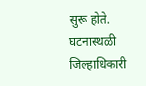सुरू होते. घटनास्थळी जिल्हाधिकारी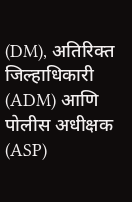(DM), अतिरिक्त जिल्हाधिकारी (ADM) आणि पोलीस अधीक्षक (ASP)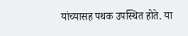यांच्यासह पथक उपस्थित होते. या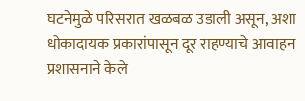घटनेमुळे परिसरात खळबळ उडाली असून, अशा धोकादायक प्रकारांपासून दूर राहण्याचे आवाहन प्रशासनाने केले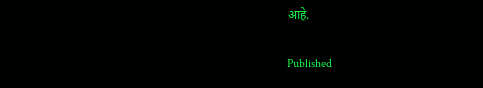आहे.

Published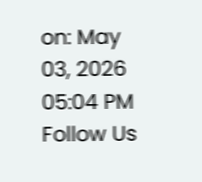on: May 03, 2026 05:04 PM
Follow Us